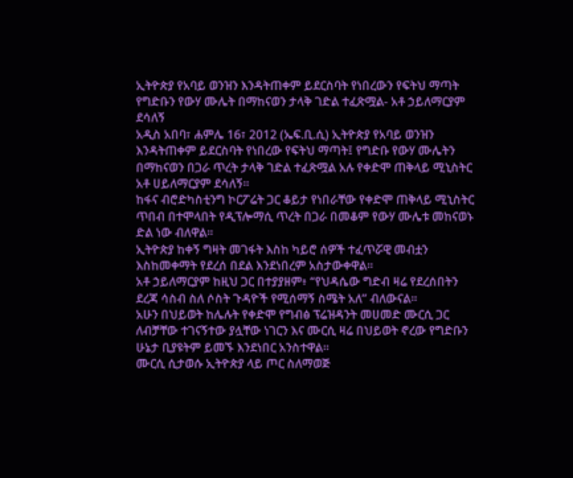ኢትዮጵያ የአባይ ወንዝን እንዳትጠቀም ይደርስባት የነበረውን የፍትህ ማጣት የግድቡን የውሃ ሙሌት በማከናወን ታላቅ ገድል ተፈጽሟል- አቶ ኃይለማርያም ደሳለኝ
አዲስ አበባ፣ ሐምሌ 16፣ 2012 (ኤፍ.ቢ.ሲ) ኢትዮጵያ የአባይ ወንዝን እንዳትጠቀም ይደርስባት የነበረው የፍትህ ማጣት፤ የግድቡ የውሃ ሙሌትን በማከናወን በጋራ ጥረት ታላቅ ገድል ተፈጽሟል አሉ የቀድሞ ጠቅላይ ሚኒስትር አቶ ሀይለማርያም ደሳለኝ።
ከፋና ብሮድካስቲንግ ኮርፖሬት ጋር ቆይታ የነበራቸው የቀድሞ ጠቅላይ ሚኒስትር ጥበብ በተሞላበት የዲፕሎማሲ ጥረት በጋራ በመቆም የውሃ ሙሌቱ መከናወኑ ድል ነው ብለዋል።
ኢትዮጵያ ከቀኝ ግዛት መገፋት እስከ ካይሮ ሰዎች ተፈጥሯዊ መብቷን እስከመቀማት የደረሰ በደል እንደነበረም አስታውቀዋል።
አቶ ኃይለማርያም ከዚህ ጋር በተያያዘም፥ “የህዳሴው ግድብ ዛሬ የደረሰበትን ደረጃ ሳስብ ስለ ሶስት ጉዳዮች የሚሰማኝ ስሜት አለ” ብለውናል።
አሁን በህይወት ከሌሉት የቀድሞ የግብፅ ፕሬዝዳንት መሀመድ ሙርሲ ጋር ለብቻቸው ተገናኝተው ያሏቸው ነገርን እና ሙርሲ ዛሬ በህይወት ኖረው የግድቡን ሁኔታ ቢያዩትም ይመኙ እንደነበር አንስተዋል።
ሙርሲ ሲታወሱ ኢትዮጵያ ላይ ጦር ስለማወጅ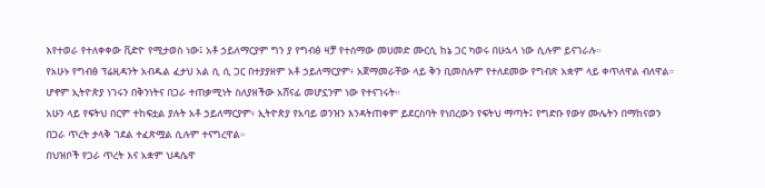እየተወራ የተለቀቀው ቪድዮ የሚታወስ ነው፤ አቶ ኃይለማርያም ግን ያ የግብፅ ዛቻ የተሰማው መሀመድ ሙርሲ ከኔ ጋር ካወሩ በሁኋላ ነው ሲሉም ይናገራሉ።
የአሁኑ የግብፅ ፕሬዚዳንት አብዱል ፈታህ አል ሲ ሲ ጋር በተያያዘም አቶ ኃይለማርያም፥ አጀማመራቸው ላይ ቅን ቢመስሉም የተለደመው የግብጽ አቋም ላይ ቀጥለዋል ብለዋል።
ሆኖም ኢትዮጵያ ነገሩን በቅንነትና በጋራ ተጠቃሚነት ስለያዘችው አሸናፊ መሆኗንም ነው የተናገሩት።
አሁን ላይ የፍትህ በርም ተከፍቷል ያሉት አቶ ኃይለማርያም፥ ኢትዮጵያ የአባይ ወንዝን እንዳትጠቀም ይደርስባት የነበረውን የፍትህ ማጣት፤ የግድቡ የውሃ ሙሌትን በማከናወን በጋራ ጥረት ታላቅ ገደል ተፈጽሟል ሲሉም ተናግረዋል።
በህዝቦች የጋራ ጥረት እና አቋም ህዳሴዋ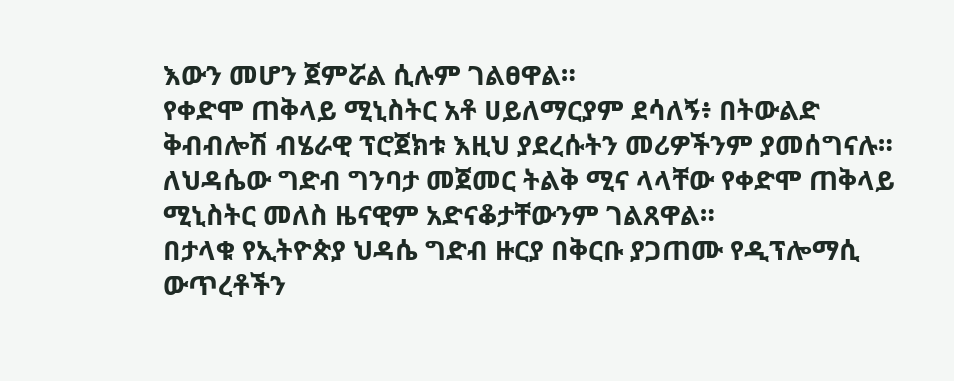እውን መሆን ጀምሯል ሲሉም ገልፀዋል።
የቀድሞ ጠቅላይ ሚኒስትር አቶ ሀይለማርያም ደሳለኝ፥ በትውልድ ቅብብሎሽ ብሄራዊ ፕሮጀክቱ እዚህ ያደረሱትን መሪዎችንም ያመሰግናሉ።
ለህዳሴው ግድብ ግንባታ መጀመር ትልቅ ሚና ላላቸው የቀድሞ ጠቅላይ ሚኒስትር መለስ ዜናዊም አድናቆታቸውንም ገልጸዋል።
በታላቁ የኢትዮጵያ ህዳሴ ግድብ ዙርያ በቅርቡ ያጋጠሙ የዲፕሎማሲ ውጥረቶችን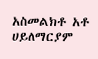አስመልክቶ አቶ ሀይለማርያም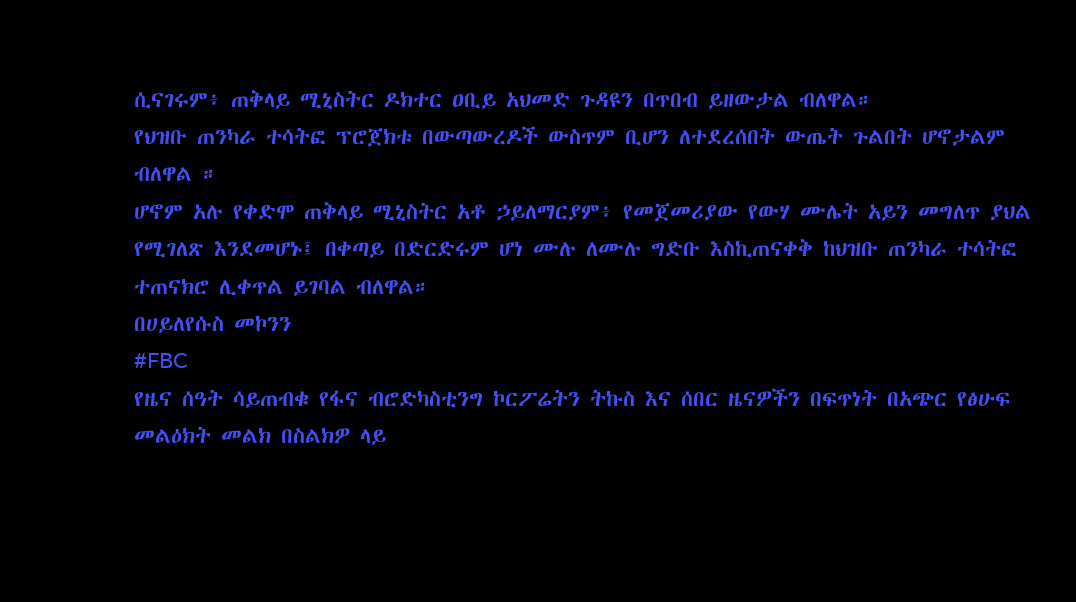ሲናገሩም፥ ጠቅላይ ሚኒስትር ዶክተር ዐቢይ አህመድ ጉዳዩን በጥበብ ይዘውታል ብለዋል።
የህዝቡ ጠንካራ ተሳትፎ ፕሮጀክቱ በውጣውረዶች ውስጥም ቢሆን ለተደረሰበት ውጤት ጉልበት ሆኖታልም ብለዋል ።
ሆኖም አሉ የቀድሞ ጠቅላይ ሚኒስትር አቶ ኃይለማርያም፥ የመጀመሪያው የውሃ ሙሌት አይን መግለጥ ያህል የሚገለጽ እንደመሆኑ፤ በቀጣይ በድርድሩም ሆነ ሙሉ ለሙሉ ግድቡ እስኪጠናቀቅ ከህዝቡ ጠንካራ ተሳትፎ ተጠናክሮ ሊቀጥል ይገባል ብለዋል።
በሀይለየሱስ መኮንን
#FBC
የዜና ሰዓት ሳይጠብቁ የፋና ብሮድካስቲንግ ኮርፖሬትን ትኩስ እና ሰበር ዜናዎችን በፍጥነት በአጭር የፅሁፍ መልዕክት መልክ በስልክዎ ላይ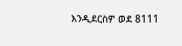እንዲደርስዎ ወደ 8111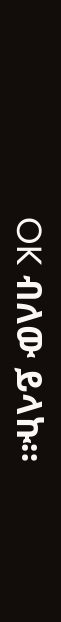OK ብለው ይላኩ።